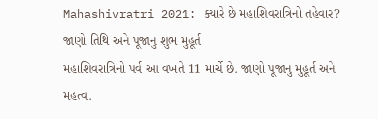Mahashivratri 2021: ક્યારે છે મહાશિવરાત્રિનો તહેવાર? જાણો તિથિ અને પૂજાનુ શુભ મુહૂર્ત
મહાશિવરાત્રિનો પર્વ આ વખતે 11 માર્ચે છે. જાણો પૂજાનુ મુહૂર્ત અને મહત્વ.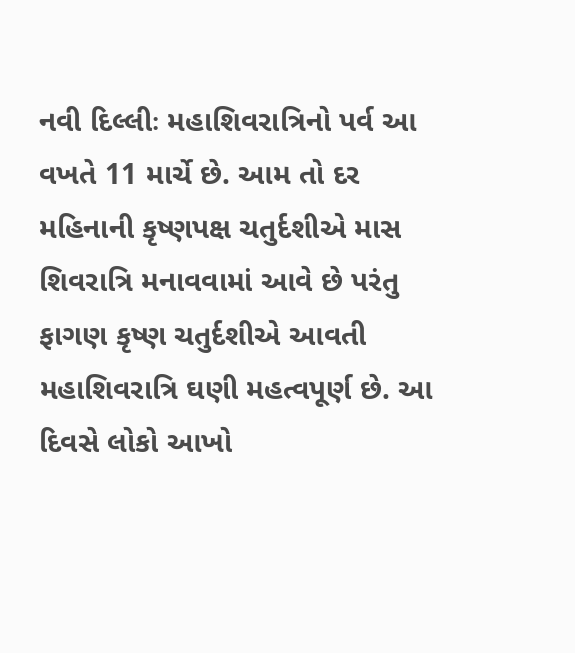નવી દિલ્લીઃ મહાશિવરાત્રિનો પર્વ આ વખતે 11 માર્ચે છે. આમ તો દર મહિનાની કૃષ્ણપક્ષ ચતુર્દશીએ માસ શિવરાત્રિ મનાવવામાં આવે છે પરંતુ ફાગણ કૃષ્ણ ચતુર્દશીએ આવતી મહાશિવરાત્રિ ઘણી મહત્વપૂર્ણ છે. આ દિવસે લોકો આખો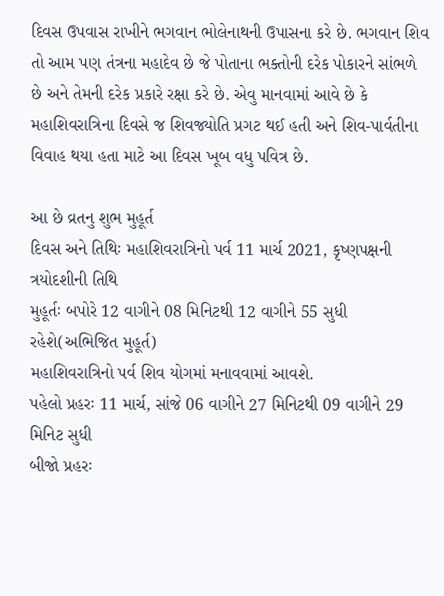દિવસ ઉપવાસ રાખીને ભગવાન ભોલેનાથની ઉપાસના કરે છે. ભગવાન શિવ તો આમ પણ તંત્રના મહાદેવ છે જે પોતાના ભક્તોની દરેક પોકારને સાંભળે છે અને તેમની દરેક પ્રકારે રક્ષા કરે છે. એવુ માનવામાં આવે છે કે મહાશિવરાત્રિના દિવસે જ શિવજ્યોતિ પ્રગટ થઈ હતી અને શિવ-પાર્વતીના વિવાહ થયા હતા માટે આ દિવસ ખૂબ વધુ પવિત્ર છે.

આ છે વ્રતનુ શુભ મુહૂર્ત
દિવસ અને તિથિઃ મહાશિવરાત્રિનો પર્વ 11 માર્ચ 2021, કૃષ્ણપક્ષની ત્રયોદશીની તિથિ
મુહૂર્તઃ બપોરે 12 વાગીને 08 મિનિટથી 12 વાગીને 55 સુધી રહેશે(અભિજિત મુહૂર્ત)
મહાશિવરાત્રિનો પર્વ શિવ યોગમાં મનાવવામાં આવશે.
પહેલો પ્રહરઃ 11 માર્ચ, સાંજે 06 વાગીને 27 મિનિટથી 09 વાગીને 29 મિનિટ સુધી
બીજો પ્રહરઃ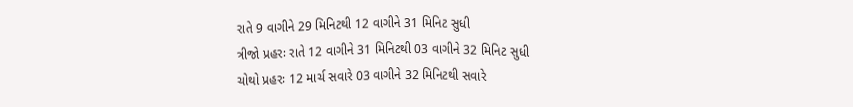રાતે 9 વાગીને 29 મિનિટથી 12 વાગીને 31 મિનિટ સુધી
ત્રીજો પ્રહરઃ રાતે 12 વાગીને 31 મિનિટથી 03 વાગીને 32 મિનિટ સુધી
ચોથો પ્રહરઃ 12 માર્ચ સવારે 03 વાગીને 32 મિનિટથી સવારે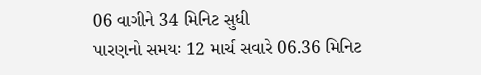06 વાગીને 34 મિનિટ સુધી
પારણનો સમયઃ 12 માર્ચ સવારે 06.36 મિનિટ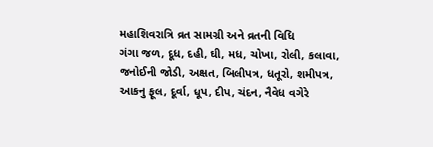મહાશિવરાત્રિ વ્રત સામગ્રી અને વ્રતની વિધિ
ગંગા જળ, દૂધ, દહી, ઘી, મધ, ચોખા, રોલી, કલાવા, જનોઈની જોડી, અક્ષત, બિલીપત્ર, ધતૂરો, શમીપત્ર, આકનુ ફૂલ, દૂર્વા, ધૂપ, દીપ, ચંદન, નૈવેધ વગેરે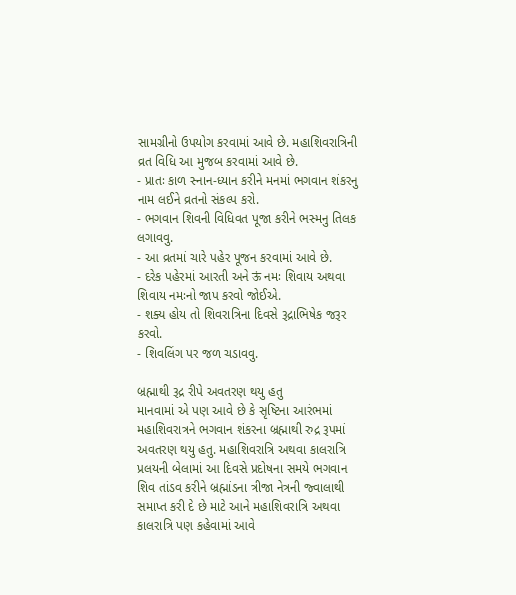સામગ્રીનો ઉપયોગ કરવામાં આવે છે. મહાશિવરાત્રિની વ્રત વિધિ આ મુજબ કરવામાં આવે છે.
- પ્રાતઃ કાળ સ્નાન-ધ્યાન કરીને મનમાં ભગવાન શંકરનુ નામ લઈને વ્રતનો સંકલ્પ કરો.
- ભગવાન શિવની વિધિવત પૂજા કરીને ભસ્મનુ તિલક લગાવવુ.
- આ વ્રતમાં ચારે પહેર પૂજન કરવામાં આવે છે.
- દરેક પહેરમાં આરતી અને ऊं નમઃ શિવાય અથવા શિવાય નમઃનો જાપ કરવો જોઈએ.
- શક્ય હોય તો શિવરાત્રિના દિવસે રૂદ્રાભિષેક જરૂર કરવો.
- શિવલિંગ પર જળ ચડાવવુ.

બ્રહ્માથી રૂદ્ર રીપે અવતરણ થયુ હતુ
માનવામાં એ પણ આવે છે કે સૃષ્ટિના આરંભમાં મહાશિવરાત્રને ભગવાન શંકરના બ્રહ્માથી રુદ્ર રૂપમાં અવતરણ થયુ હતુ. મહાશિવરાત્રિ અથવા કાલરાત્રિ પ્રલયની બેલામાં આ દિવસે પ્રદોષના સમયે ભગવાન શિવ તાંડવ કરીને બ્રહ્માંડના ત્રીજા નેત્રની જ્વાલાથી સમાપ્ત કરી દે છે માટે આને મહાશિવરાત્રિ અથવા કાલરાત્રિ પણ કહેવામાં આવે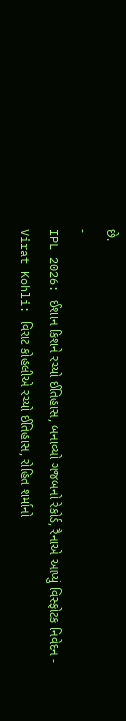છે.
-
IPL 2026: ઈશાન કિશને રચ્યો ઈતિહાસ, બનાવ્યો ગજબનો રેકોર્ડ, રૈનાએ આપ્યું વિસ્ફોટક નિવેદન -
Virat Kohli: વિરાટ કોહલીએ રચ્યો ઈતિહાસ, રોહિત શર્માનો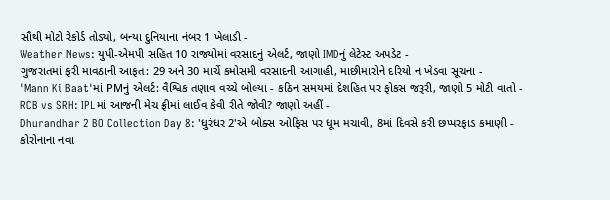સૌથી મોટો રેકોર્ડ તોડ્યો, બન્યા દુનિયાના નંબર 1 ખેલાડી -
Weather News: યુપી-એમપી સહિત 10 રાજ્યોમાં વરસાદનું એલર્ટ, જાણો IMDનું લેટેસ્ટ અપડેટ -
ગુજરાતમાં ફરી માવઠાની આફત: 29 અને 30 માર્ચે કમોસમી વરસાદની આગાહી, માછીમારોને દરિયો ન ખેડવા સૂચના -
'Mann Ki Baat'માં PMનું એલર્ટ: વૈશ્વિક તણાવ વચ્ચે બોલ્યા - કઠિન સમયમાં દેશહિત પર ફોકસ જરૂરી, જાણો 5 મોટી વાતો -
RCB vs SRH: IPLમાં આજની મેચ ફ્રીમાં લાઈવ કેવી રીતે જોવી? જાણો અહીં -
Dhurandhar 2 BO Collection Day 8: 'ધુરંધર 2'એ બોક્સ ઓફિસ પર ધૂમ મચાવી, 8માં દિવસે કરી છપ્પરફાડ કમાણી -
કોરોનાના નવા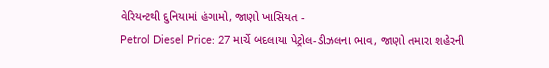વેરિયન્ટથી દુનિયામાં હંગામો, જાણો ખાસિયત -
Petrol Diesel Price: 27 માર્ચે બદલાયા પેટ્રોલ-ડીઝલના ભાવ, જાણો તમારા શહેરની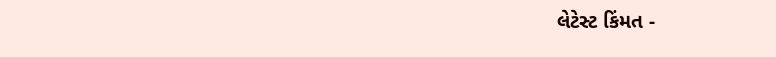લેટેસ્ટ કિંમત -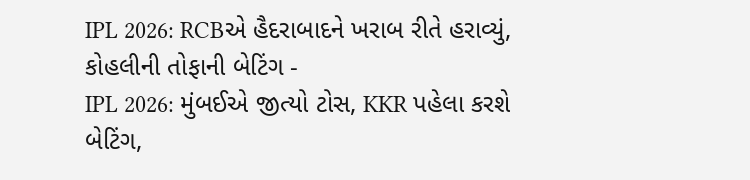IPL 2026: RCBએ હૈદરાબાદને ખરાબ રીતે હરાવ્યું, કોહલીની તોફાની બેટિંગ -
IPL 2026: મુંબઈએ જીત્યો ટોસ, KKR પહેલા કરશે બેટિંગ,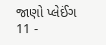જાણો પ્લેઈંગ 11 -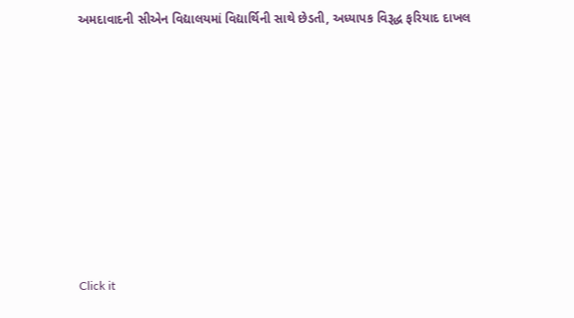અમદાવાદની સીએન વિદ્યાલયમાં વિદ્યાર્થિની સાથે છેડતી, અધ્યાપક વિરૂદ્ધ ફરિયાદ દાખલ









Click it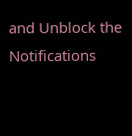and Unblock the Notifications